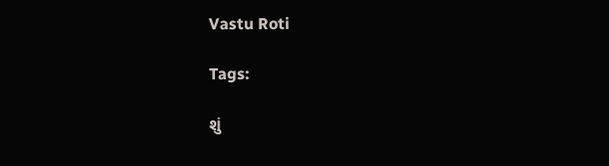Vastu Roti

Tags:

શું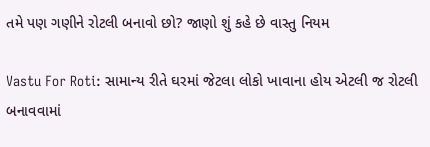તમે પણ ગણીને રોટલી બનાવો છો? જાણો શું કહે છે વાસ્તુ નિયમ

Vastu For Roti: સામાન્ય રીતે ઘરમાં જેટલા લોકો ખાવાના હોય એટલી જ રોટલી બનાવવામાં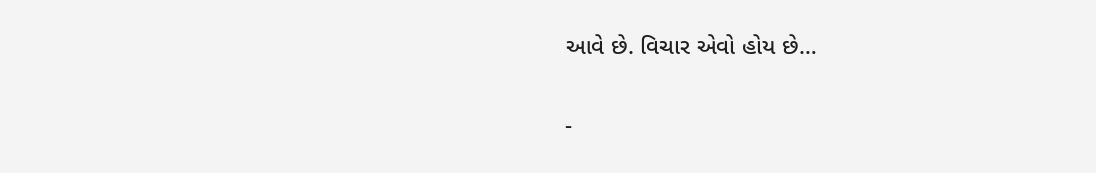આવે છે. વિચાર એવો હોય છે…

-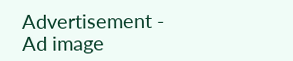Advertisement -
Ad image